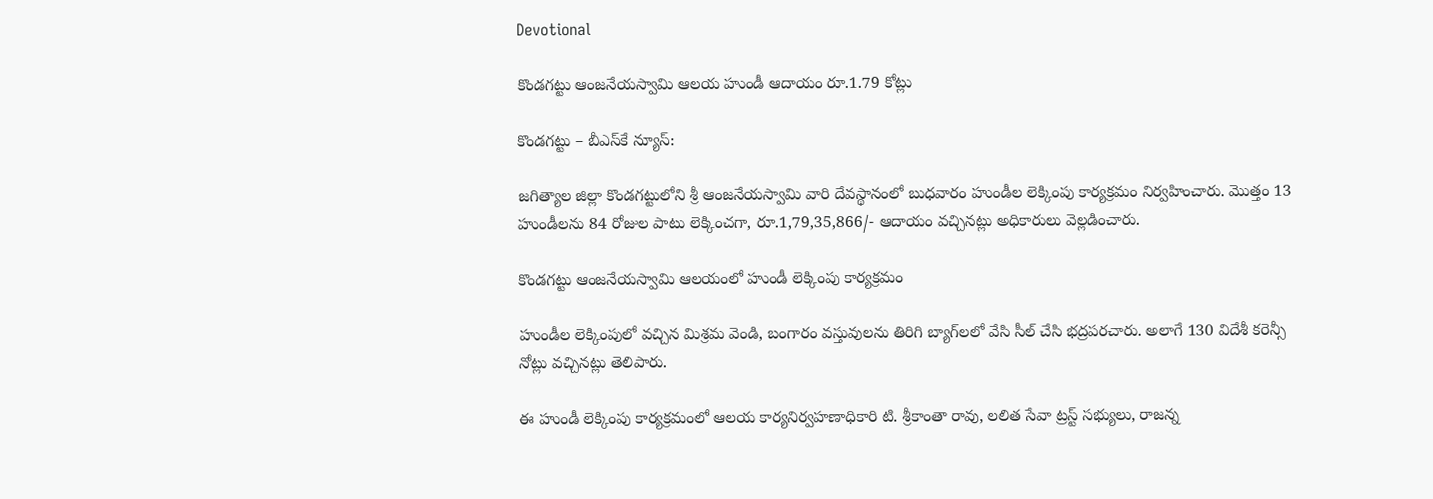Devotional

కొండగట్టు ఆంజనేయస్వామి ఆలయ హుండీ ఆదాయం రూ.1.79 కోట్లు

కొండగట్టు – బీఎస్‌కే న్యూస్:

జగిత్యాల జిల్లా కొండగట్టులోని శ్రీ ఆంజనేయస్వామి వారి దేవస్థానంలో బుధవారం హుండీల లెక్కింపు కార్యక్రమం నిర్వహించారు. మొత్తం 13 హుండీలను 84 రోజుల పాటు లెక్కించగా, రూ.1,79,35,866/- ఆదాయం వచ్చినట్లు అధికారులు వెల్లడించారు.

కొండగట్టు ఆంజనేయస్వామి ఆలయంలో హుండీ లెక్కింపు కార్యక్రమం

హుండీల లెక్కింపులో వచ్చిన మిశ్రమ వెండి, బంగారం వస్తువులను తిరిగి బ్యాగ్‌లలో వేసి సీల్ చేసి భద్రపరచారు. అలాగే 130 విదేశీ కరెన్సీ నోట్లు వచ్చినట్లు తెలిపారు.

ఈ హుండీ లెక్కింపు కార్యక్రమంలో ఆలయ కార్యనిర్వహణాధికారి టి. శ్రీకాంతా రావు, లలిత సేవా ట్రస్ట్ సభ్యులు, రాజన్న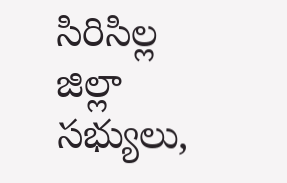సిరిసిల్ల జిల్లా సభ్యులు,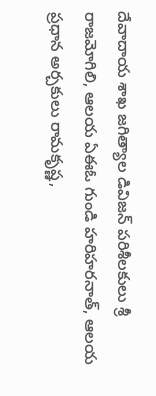దేవాదాయ శాఖ జగిత్యాల డివిజన్ పరిశీలకులు శ్రీ రాజమోగిలి, ఆలయ ఏఈఓ గుండి హరిహరనాత్, ఆలయ ప్రధాన అర్చకులు రామకృష్ణ,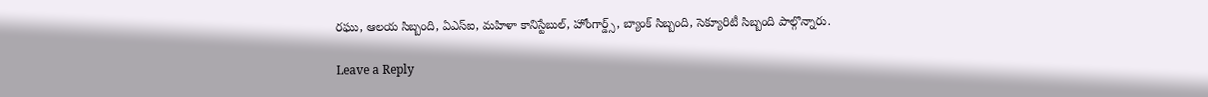రఘు, ఆలయ సిబ్బంది, ఏఎస్ఐ, మహిళా కానిస్టేబుల్, హోంగార్డ్స్, బ్యాంక్ సిబ్బంది, సెక్యూరిటీ సిబ్బంది పాల్గొన్నారు.

Leave a Reply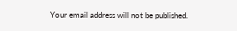Your email address will not be published.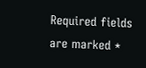Required fields are marked *